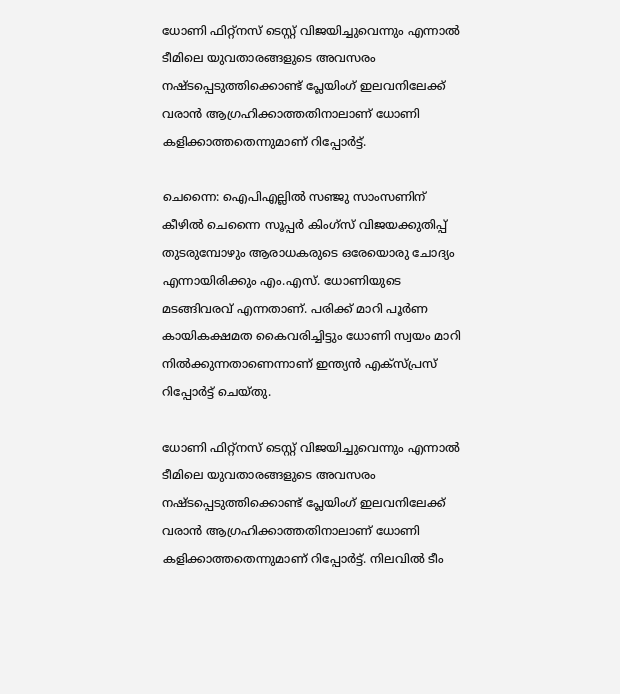ധോണി ഫിറ്റ്‌നസ് ടെസ്റ്റ് വിജയിച്ചുവെന്നും എന്നാൽ ടീമിലെ യുവതാരങ്ങളുടെ അവസരം നഷ്ടപ്പെടുത്തിക്കൊണ്ട് പ്ലേയിംഗ് ഇലവനിലേക്ക് വരാൻ ആഗ്രഹിക്കാത്തതിനാലാണ് ധോണി കളിക്കാത്തതെന്നുമാണ് റിപ്പോര്‍ട്ട്.

ചെന്നൈ: ഐപിഎല്ലിൽ സഞ്ജു സാംസണിന് കീഴിൽ ചെന്നൈ സൂപ്പർ കിംഗ്‌സ് വിജയക്കുതിപ്പ് തുടരുമ്പോഴും ആരാധകരുടെ ഒരേയൊരു ചോദ്യം എന്നായിരിക്കും എം.എസ്. ധോണിയുടെ മടങ്ങിവരവ് എന്നതാണ്. പരിക്ക് മാറി പൂര്‍ണ കായികക്ഷമത കൈവരിച്ചിട്ടും ധോണി സ്വയം മാറി നില്‍ക്കുന്നതാണെന്നാണ് ഇന്ത്യൻ എക്സ്പ്രസ് റിപ്പോര്‍ട്ട് ചെയ്തു.

ധോണി ഫിറ്റ്‌നസ് ടെസ്റ്റ് വിജയിച്ചുവെന്നും എന്നാൽ ടീമിലെ യുവതാരങ്ങളുടെ അവസരം നഷ്ടപ്പെടുത്തിക്കൊണ്ട് പ്ലേയിംഗ് ഇലവനിലേക്ക് വരാൻ ആഗ്രഹിക്കാത്തതിനാലാണ് ധോണി കളിക്കാത്തതെന്നുമാണ് റിപ്പോര്‍ട്ട്. നിലവിൽ ടീം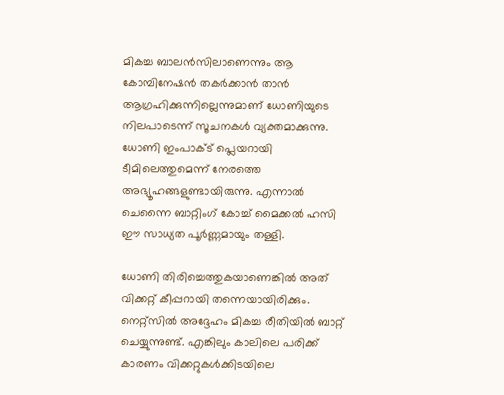മികച്ച ബാലൻസിലാണെന്നും ആ കോമ്പിനേഷൻ തകർക്കാൻ താൻ ആഗ്രഹിക്കുന്നില്ലെന്നുമാണ് ധോണിയുടെ നിലപാടെന്ന് സൂചനകൾ വ്യക്തമാക്കുന്നു. ധോണി ഇംപാക്ട് പ്ലെയറായി ടീമിലെത്തുമെന്ന് നേരത്തെ അഭ്യൂഹങ്ങളുണ്ടായിരുന്നു. എന്നാൽ ചെന്നൈ ബാറ്റിംഗ് കോച്ച് മൈക്കൽ ഹസി ഈ സാധ്യത പൂർണ്ണമായും തള്ളി.

ധോണി തിരിച്ചെത്തുകയാണെങ്കിൽ അത് വിക്കറ്റ് കീപ്പറായി തന്നെയായിരിക്കും. നെറ്റ്സിൽ അദ്ദേഹം മികച്ച രീതിയിൽ ബാറ്റ് ചെയ്യുന്നുണ്ട്. എങ്കിലും കാലിലെ പരിക്ക് കാരണം വിക്കറ്റുകൾക്കിടയിലെ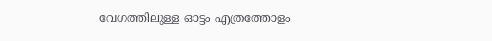വേഗത്തിലുള്ള ഓട്ടം എത്രത്തോളം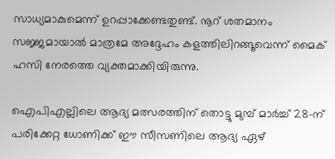സാധ്യമാകുമെന്ന് ഉറപ്പാക്കേണ്ടതുണ്ട്. നൂറ് ശതമാനം സജ്ജമായാൽ മാത്രമേ അദ്ദേഹം കളത്തിലിറങ്ങൂവെന്ന് മൈക് ഹസി നേരത്തെ വ്യക്തമാക്കിയിരുന്നു.

ഐപിഎല്ലിലെ ആദ്യ മത്സരത്തിന് തൊട്ടു മുമ്പ് മാർച്ച് 28-ന് പരിക്കേറ്റ ധോണിക്ക് ഈ സീസണിലെ ആദ്യ ഏഴ്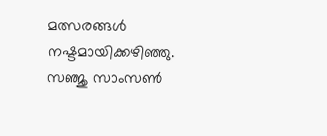മത്സരങ്ങൾ നഷ്ടമായിക്കഴിഞ്ഞു. സഞ്ജു സാംസൺ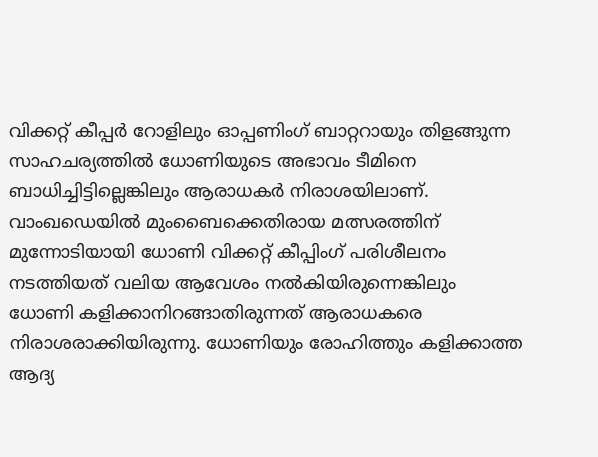വിക്കറ്റ് കീപ്പർ റോളിലും ഓപ്പണിംഗ് ബാറ്ററായും തിളങ്ങുന്ന സാഹചര്യത്തിൽ ധോണിയുടെ അഭാവം ടീമിനെ ബാധിച്ചിട്ടില്ലെങ്കിലും ആരാധകർ നിരാശയിലാണ്. വാംഖഡെയിൽ മുംബൈക്കെതിരായ മത്സരത്തിന് മുന്നോടിയായി ധോണി വിക്കറ്റ് കീപ്പിംഗ് പരിശീലനം നടത്തിയത് വലിയ ആവേശം നൽകിയിരുന്നെങ്കിലും ധോണി കളിക്കാനിറങ്ങാതിരുന്നത് ആരാധകരെ നിരാശരാക്കിയിരുന്നു. ധോണിയും രോഹിത്തും കളിക്കാത്ത ആദ്യ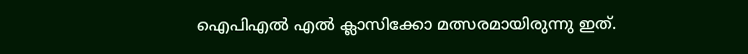ഐപിഎല്‍ എല്‍ ക്ലാസിക്കോ മത്സരമായിരുന്നു ഇത്.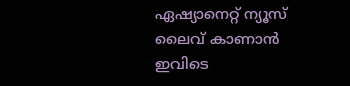ഏഷ്യാനെറ്റ് ന്യൂസ് ലൈവ് കാണാന്‍ ഇവിടെ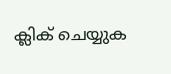ക്ലിക് ചെയ്യുക